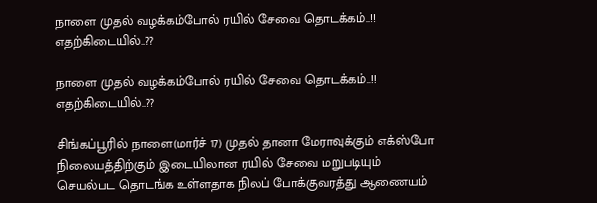நாளை முதல் வழக்கம்போல் ரயில் சேவை தொடக்கம்..!! எதற்கிடையில்..??

நாளை முதல் வழக்கம்போல் ரயில் சேவை தொடக்கம்..!! எதற்கிடையில்..??

சிங்கப்பூரில் நாளை(மார்ச் 17) முதல் தானா மேராவுக்கும் எக்ஸ்போ நிலையத்திற்கும் இடையிலான ரயில் சேவை மறுபடியும் செயல்பட தொடங்க உள்ளதாக நிலப் போக்குவரத்து ஆணையம்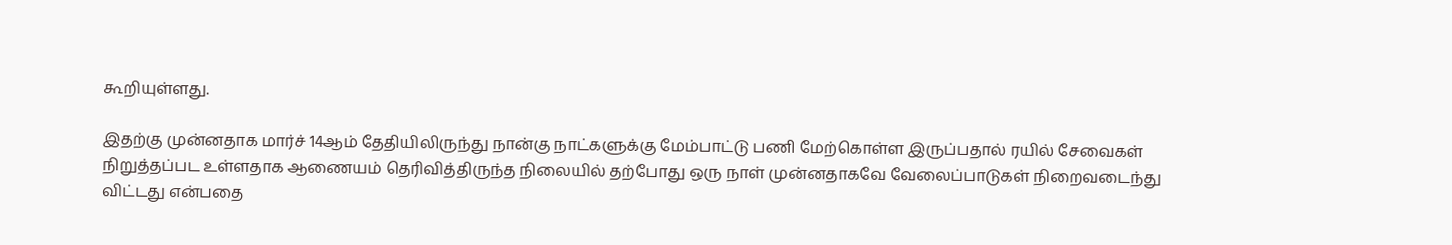கூறியுள்ளது.

இதற்கு முன்னதாக மார்ச் 14ஆம் தேதியிலிருந்து நான்கு நாட்களுக்கு மேம்பாட்டு பணி மேற்கொள்ள இருப்பதால் ரயில் சேவைகள் நிறுத்தப்பட உள்ளதாக ஆணையம் தெரிவித்திருந்த நிலையில் தற்போது ஒரு நாள் முன்னதாகவே வேலைப்பாடுகள் நிறைவடைந்து விட்டது என்பதை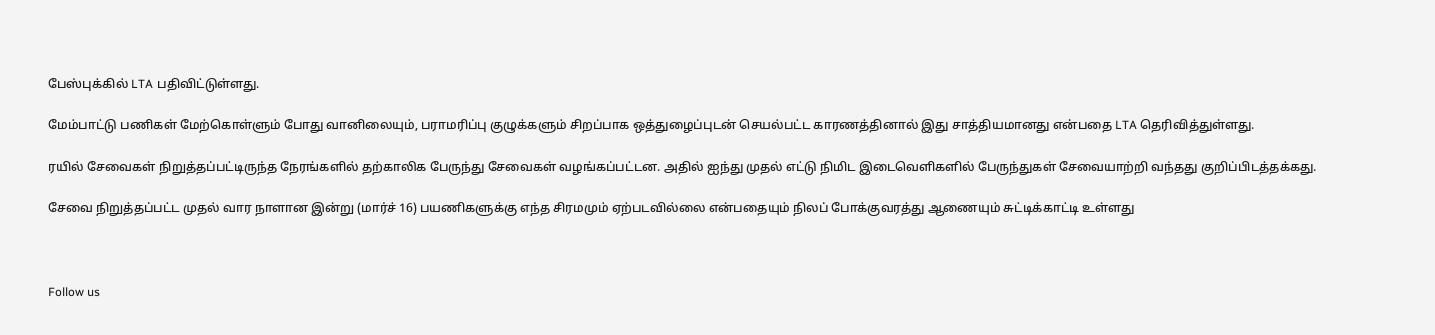பேஸ்புக்கில் LTA பதிவிட்டுள்ளது.

மேம்பாட்டு பணிகள் மேற்கொள்ளும் போது வானிலையும், பராமரிப்பு குழுக்களும் சிறப்பாக ஒத்துழைப்புடன் செயல்பட்ட காரணத்தினால் இது சாத்தியமானது என்பதை LTA தெரிவித்துள்ளது.

ரயில் சேவைகள் நிறுத்தப்பட்டிருந்த நேரங்களில் தற்காலிக பேருந்து சேவைகள் வழங்கப்பட்டன. அதில் ஐந்து முதல் எட்டு நிமிட இடைவெளிகளில் பேருந்துகள் சேவையாற்றி வந்தது குறிப்பிடத்தக்கது.

சேவை நிறுத்தப்பட்ட முதல் வார நாளான இன்று (மார்ச் 16) பயணிகளுக்கு எந்த சிரமமும் ஏற்படவில்லை என்பதையும் நிலப் போக்குவரத்து ஆணையும் சுட்டிக்காட்டி உள்ளது



Follow us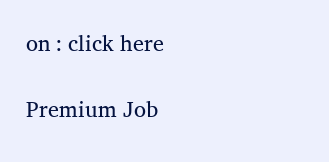on : click here

Premium Job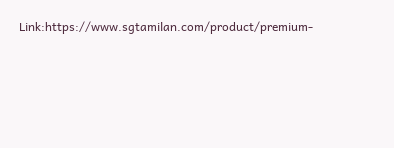Link:https://www.sgtamilan.com/product/premium-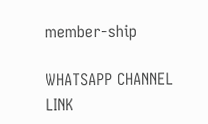member-ship

WHATSAPP CHANNEL LINK